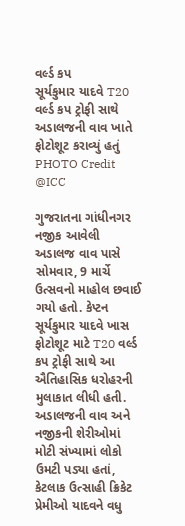વર્લ્ડ કપ
સૂર્યકુમાર યાદવે T20 વર્લ્ડ કપ ટ્રોફી સાથે અડાલજની વાવ ખાતે ફોટોશૂટ કરાવ્યું હતું PHOTO Credit @ICC

ગુજરાતના ગાંધીનગર નજીક આવેલી અડાલજ વાવ પાસે સોમવાર, 9 માર્ચે ઉત્સવનો માહોલ છવાઈ ગયો હતો. કેપ્ટન સૂર્યકુમાર યાદવે ખાસ ફોટોશૂટ માટે T20 વર્લ્ડ કપ ટ્રોફી સાથે આ ઐતિહાસિક ધરોહરની મુલાકાત લીધી હતી. અડાલજની વાવ અને નજીકની શેરીઓમાં મોટી સંખ્યામાં લોકો ઉમટી પડ્યા હતાં, કેટલાક ઉત્સાહી ક્રિકેટ પ્રેમીઓ યાદવને વધુ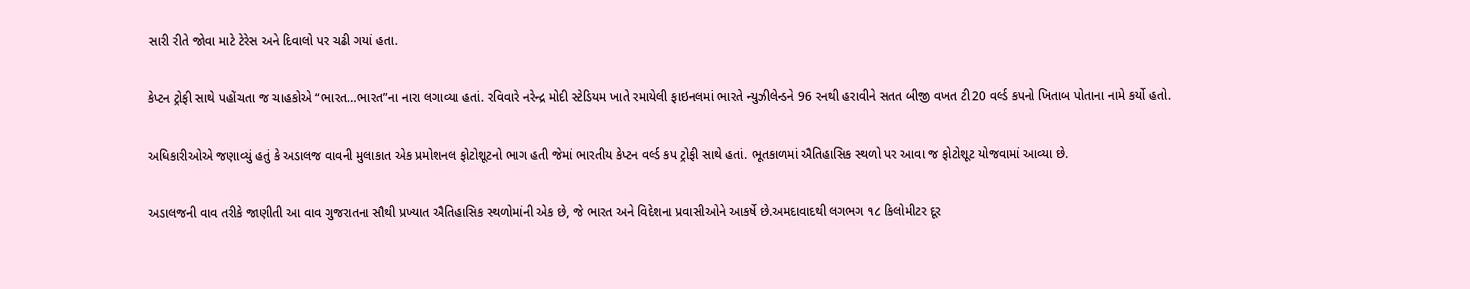સારી રીતે જોવા માટે ટેરેસ અને દિવાલો પર ચઢી ગયાં હતા.

કેપ્ટન ટ્રોફી સાથે પહોંચતા જ ચાહકોએ “ભારત…ભારત”ના નારા લગાવ્યા હતાં. રવિવારે નરેન્દ્ર મોદી સ્ટેડિયમ ખાતે રમાયેલી ફાઇનલમાં ભારતે ન્યુઝીલેન્ડને 96 રનથી હરાવીને સતત બીજી વખત ટી20 વર્લ્ડ કપનો ખિતાબ પોતાના નામે કર્યો હતો.

અધિકારીઓએ જણાવ્યું હતું કે અડાલજ વાવની મુલાકાત એક પ્રમોશનલ ફોટોશૂટનો ભાગ હતી જેમાં ભારતીય કેપ્ટન વર્લ્ડ કપ ટ્રોફી સાથે હતાં. ભૂતકાળમાં ઐતિહાસિક સ્થળો પર આવા જ ફોટોશૂટ યોજવામાં આવ્યા છે.

અડાલજની વાવ તરીકે જાણીતી આ વાવ ગુજરાતના સૌથી પ્રખ્યાત ઐતિહાસિક સ્થળોમાંની એક છે, જે ભારત અને વિદેશના પ્રવાસીઓને આકર્ષે છે.અમદાવાદથી લગભગ ૧૮ કિલોમીટર દૂર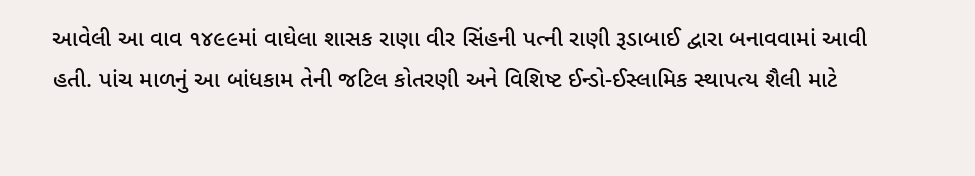આવેલી આ વાવ ૧૪૯૯માં વાઘેલા શાસક રાણા વીર સિંહની પત્ની રાણી રૂડાબાઈ દ્વારા બનાવવામાં આવી હતી. પાંચ માળનું આ બાંધકામ તેની જટિલ કોતરણી અને વિશિષ્ટ ઈન્ડો-ઈસ્લામિક સ્થાપત્ય શૈલી માટે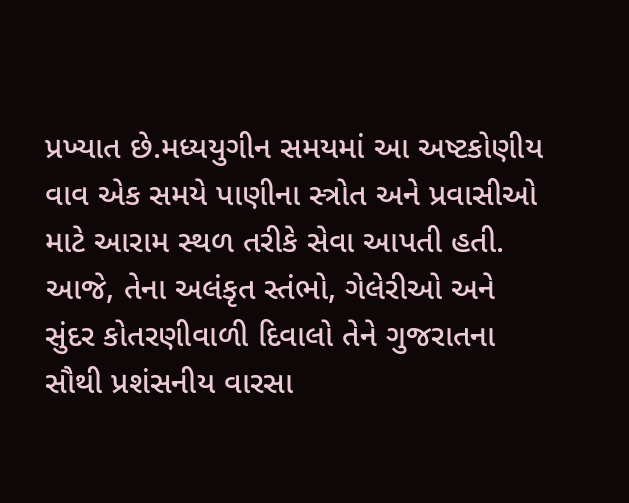પ્રખ્યાત છે.મધ્યયુગીન સમયમાં આ અષ્ટકોણીય વાવ એક સમયે પાણીના સ્ત્રોત અને પ્રવાસીઓ માટે આરામ સ્થળ તરીકે સેવા આપતી હતી. આજે, તેના અલંકૃત સ્તંભો, ગેલેરીઓ અને સુંદર કોતરણીવાળી દિવાલો તેને ગુજરાતના સૌથી પ્રશંસનીય વારસા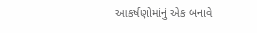આકર્ષણોમાંનું એક બનાવે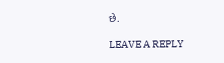છે.

LEAVE A REPLY